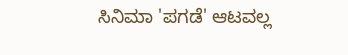ಸಿನಿಮಾ 'ಪಗಡೆ' ಆಟವಲ್ಲ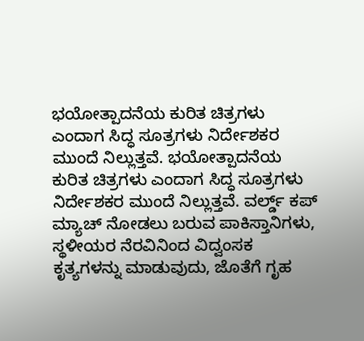ಭಯೋತ್ಪಾದನೆಯ ಕುರಿತ ಚಿತ್ರಗಳು ಎಂದಾಗ ಸಿದ್ಧ ಸೂತ್ರಗಳು ನಿರ್ದೇಶಕರ ಮುಂದೆ ನಿಲ್ಲುತ್ತವೆ. ಭಯೋತ್ಪಾದನೆಯ ಕುರಿತ ಚಿತ್ರಗಳು ಎಂದಾಗ ಸಿದ್ಧ ಸೂತ್ರಗಳು ನಿರ್ದೇಶಕರ ಮುಂದೆ ನಿಲ್ಲುತ್ತವೆ. ವರ್ಲ್ಡ್ ಕಪ್ ಮ್ಯಾಚ್ ನೋಡಲು ಬರುವ ಪಾಕಿಸ್ತಾನಿಗಳು, ಸ್ಥಳೀಯರ ನೆರವಿನಿಂದ ವಿದ್ವಂಸಕ ಕೃತ್ಯಗಳನ್ನು ಮಾಡುವುದು, ಜೊತೆಗೆ ಗೃಹ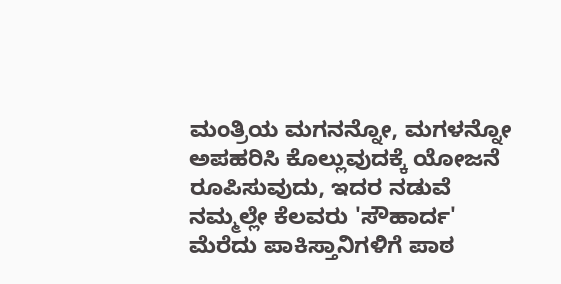ಮಂತ್ರಿಯ ಮಗನನ್ನೋ, ಮಗಳನ್ನೋ ಅಪಹರಿಸಿ ಕೊಲ್ಲುವುದಕ್ಕೆ ಯೋಜನೆ ರೂಪಿಸುವುದು, ಇದರ ನಡುವೆ ನಮ್ಮಲ್ಲೇ ಕೆಲವರು 'ಸೌಹಾರ್ದ' ಮೆರೆದು ಪಾಕಿಸ್ತಾನಿಗಳಿಗೆ ಪಾಠ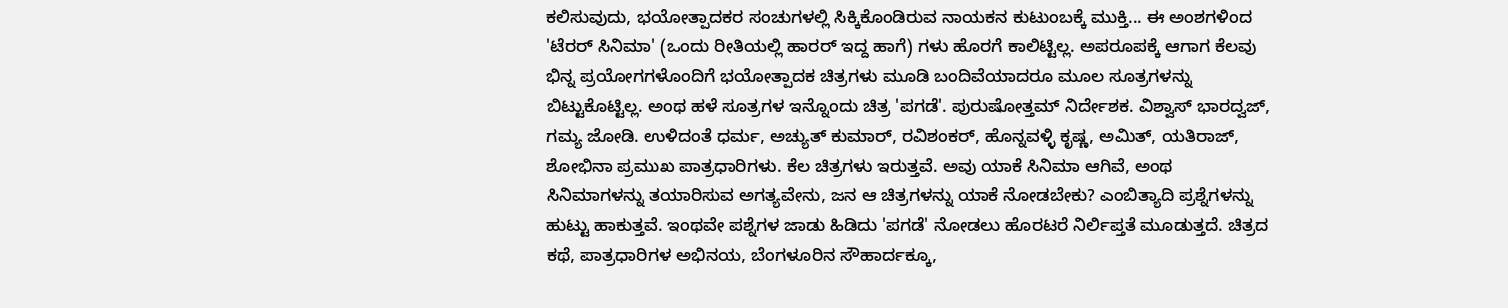ಕಲಿಸುವುದು, ಭಯೋತ್ಪಾದಕರ ಸಂಚುಗಳಲ್ಲಿ ಸಿಕ್ಕಿಕೊಂಡಿರುವ ನಾಯಕನ ಕುಟುಂಬಕ್ಕೆ ಮುಕ್ತಿ... ಈ ಅಂಶಗಳಿಂದ 'ಟೆರರ್ ಸಿನಿಮಾ' (ಒಂದು ರೀತಿಯಲ್ಲಿ ಹಾರರ್ ಇದ್ದ ಹಾಗೆ) ಗಳು ಹೊರಗೆ ಕಾಲಿಟ್ಟಿಲ್ಲ. ಅಪರೂಪಕ್ಕೆ ಆಗಾಗ ಕೆಲವು ಭಿನ್ನ ಪ್ರಯೋಗಗಳೊಂದಿಗೆ ಭಯೋತ್ಪಾದಕ ಚಿತ್ರಗಳು ಮೂಡಿ ಬಂದಿವೆಯಾದರೂ ಮೂಲ ಸೂತ್ರಗಳನ್ನು ಬಿಟ್ಟುಕೊಟ್ಟಿಲ್ಲ. ಅಂಥ ಹಳೆ ಸೂತ್ರಗಳ ಇನ್ನೊಂದು ಚಿತ್ರ 'ಪಗಡೆ'. ಪುರುಷೋತ್ತಮ್ ನಿರ್ದೇಶಕ. ವಿಶ್ವಾಸ್ ಭಾರದ್ವಜ್, ಗಮ್ಯ ಜೋಡಿ. ಉಳಿದಂತೆ ಧರ್ಮ, ಅಚ್ಯುತ್ ಕುಮಾರ್, ರವಿಶಂಕರ್, ಹೊನ್ನವಳ್ಳಿ ಕೃಷ್ಣ, ಅಮಿತ್, ಯತಿರಾಜ್, ಶೋಭಿನಾ ಪ್ರಮುಖ ಪಾತ್ರಧಾರಿಗಳು. ಕೆಲ ಚಿತ್ರಗಳು ಇರುತ್ತವೆ. ಅವು ಯಾಕೆ ಸಿನಿಮಾ ಆಗಿವೆ, ಅಂಥ ಸಿನಿಮಾಗಳನ್ನು ತಯಾರಿಸುವ ಅಗತ್ಯವೇನು, ಜನ ಆ ಚಿತ್ರಗಳನ್ನು ಯಾಕೆ ನೋಡಬೇಕು? ಎಂಬಿತ್ಯಾದಿ ಪ್ರಶ್ನೆಗಳನ್ನು ಹುಟ್ಟು ಹಾಕುತ್ತವೆ. ಇಂಥವೇ ಪಶ್ನೆಗಳ ಜಾಡು ಹಿಡಿದು 'ಪಗಡೆ' ನೋಡಲು ಹೊರಟರೆ ನಿರ್ಲಿಪ್ತತೆ ಮೂಡುತ್ತದೆ. ಚಿತ್ರದ ಕಥೆ, ಪಾತ್ರಧಾರಿಗಳ ಅಭಿನಯ, ಬೆಂಗಳೂರಿನ ಸೌಹಾರ್ದಕ್ಕೂ,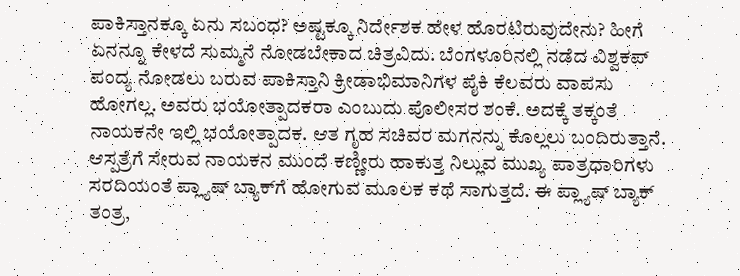ಪಾಕಿಸ್ತಾನಕ್ಕೂ ಏನು ಸಬಂಧ? ಅಷ್ಟಕ್ಕೂ ನಿರ್ದೇಶಕ ಹೇಳ ಹೊರಟಿರುವುದೇನು? ಹೀಗೆ ಏನನ್ನೂ ಕೇಳದೆ ಸುಮ್ಮನೆ ನೋಡಬೇಕಾದ ಚಿತ್ರವಿದು. ಬೆಂಗಳೂರಿನಲ್ಲಿ ನಡೆದ ವಿಶ್ವಕಪ್ ಪಂದ್ಯ ನೋಡಲು ಬರುವ ಪಾಕಿಸ್ತಾನಿ ಕ್ರೀಡಾಭಿಮಾನಿಗಳ ಪೈಕಿ ಕೆಲವರು ವಾಪಸು ಹೋಗಲ್ಲ. ಅವರು ಭಯೋತ್ಪಾದಕರಾ ಎಂಬುದು ಪೊಲೀಸರ ಶಂಕೆ. ಅದಕ್ಕೆ ತಕ್ಕಂತೆ ನಾಯಕನೇ ಇಲ್ಲಿ ಭಯೋತ್ಪಾದಕ. ಆತ ಗೃಹ ಸಚಿವರ ಮಗನನ್ನು ಕೊಲ್ಲಲು ಬಂದಿರುತ್ತಾನೆ. ಆಸ್ಪತ್ರೆಗೆ ಸೇರುವ ನಾಯಕನ ಮುಂದೆ ಕಣ್ಣೀರು ಹಾಕುತ್ತ ನಿಲ್ಲುವ ಮುಖ್ಯ ಪಾತ್ರಧಾರಿಗಳು ಸರದಿಯಂತೆ ಪ್ಲ್ಯಾಷ್ ಬ್ಯಾಕ್‌ಗೆ ಹೋಗುವ ಮೂಲಕ ಕಥೆ ಸಾಗುತ್ತದೆ. ಈ ಪ್ಲ್ಯಾಷ್ ಬ್ಯಾಕ್ ತಂತ್ರ,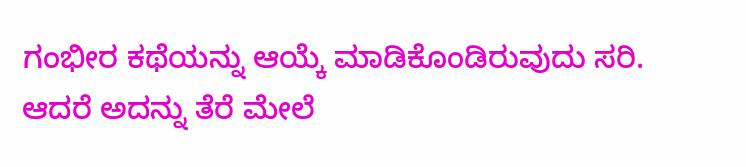ಗಂಭೀರ ಕಥೆಯನ್ನು ಆಯ್ಕೆ ಮಾಡಿಕೊಂಡಿರುವುದು ಸರಿ. ಆದರೆ ಅದನ್ನು ತೆರೆ ಮೇಲೆ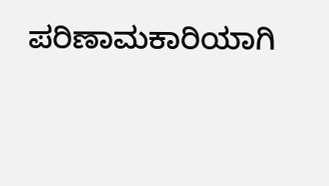ಪರಿಣಾಮಕಾರಿಯಾಗಿ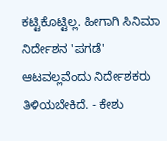ಕಟ್ಟಿಕೊಟ್ಟಿಲ್ಲ. ಹೀಗಾಗಿ ಸಿನಿಮಾ ನಿರ್ದೇಶನ 'ಪಗಡೆ' ಆಟವಲ್ಲವೆಂದು ನಿರ್ದೇಶಕರು ತಿಳಿಯಬೇಕಿದೆ. - ಕೇಶು